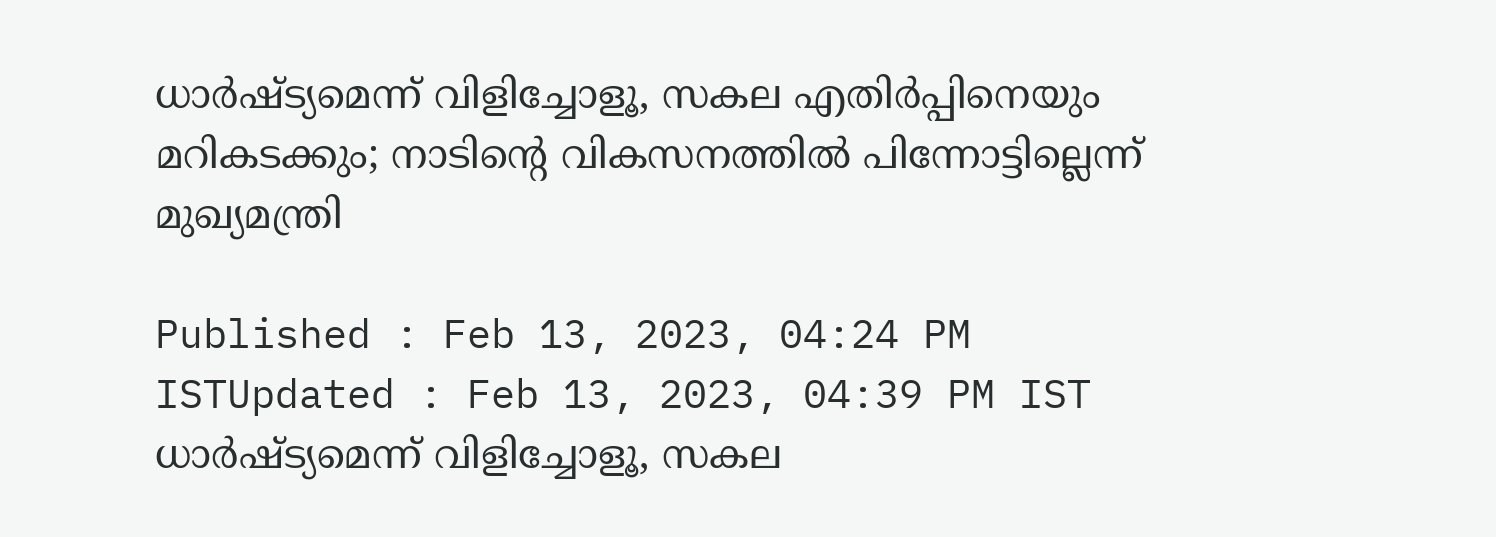ധാർഷ്ട്യമെന്ന് വിളിച്ചോളൂ, സകല എതിർപ്പിനെയും മറികടക്കും; നാടിന്റെ വികസനത്തിൽ പിന്നോട്ടില്ലെന്ന് മുഖ്യമന്ത്രി

Published : Feb 13, 2023, 04:24 PM ISTUpdated : Feb 13, 2023, 04:39 PM IST
ധാർഷ്ട്യമെന്ന് വിളിച്ചോളൂ, സകല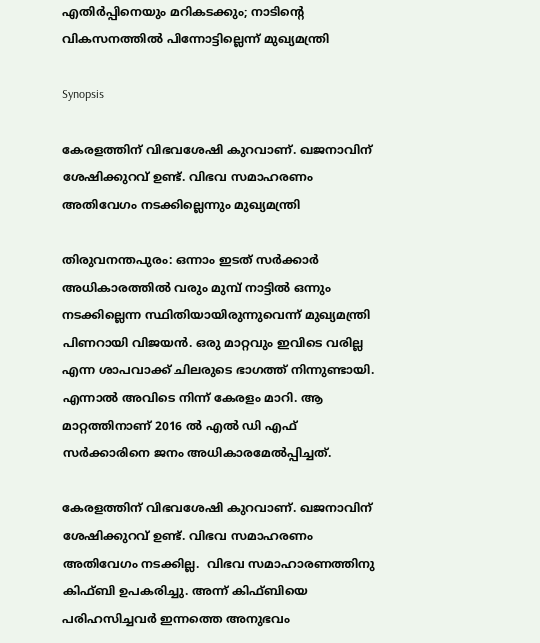എതിർപ്പിനെയും മറികടക്കും; നാടിന്റെ വികസനത്തിൽ പിന്നോട്ടില്ലെന്ന് മുഖ്യമന്ത്രി

Synopsis

കേരളത്തിന്‌ വിഭവശേഷി കുറവാണ്. ഖജനാവിന് ശേഷിക്കുറവ് ഉണ്ട്. വിഭവ സമാഹരണം അതിവേഗം നടക്കില്ലെന്നും മുഖ്യമന്ത്രി

തിരുവനന്തപുരം: ഒന്നാം ഇടത് സർക്കാർ അധികാരത്തിൽ വരും മുമ്പ് നാട്ടിൽ ഒന്നും നടക്കില്ലെന്ന സ്ഥിതിയായിരുന്നുവെന്ന് മുഖ്യമന്ത്രി പിണറായി വിജയൻ. ഒരു മാറ്റവും ഇവിടെ വരില്ല എന്ന ശാപവാക്ക് ചിലരുടെ ഭാഗത്ത് നിന്നുണ്ടായി. എന്നാൽ അവിടെ നിന്ന് കേരളം മാറി. ആ മാറ്റത്തിനാണ് 2016 ൽ എൽ ഡി എഫ് സർക്കാരിനെ ജനം അധികാരമേൽപ്പിച്ചത്.

കേരളത്തിന്‌ വിഭവശേഷി കുറവാണ്. ഖജനാവിന് ശേഷിക്കുറവ് ഉണ്ട്. വിഭവ സമാഹരണം അതിവേഗം നടക്കില്ല.  വിഭവ സമാഹാരണത്തിനു കിഫ്‌ബി ഉപകരിച്ചു. അന്ന് കിഫ്‌ബിയെ പരിഹസിച്ചവർ ഇന്നത്തെ അനുഭവം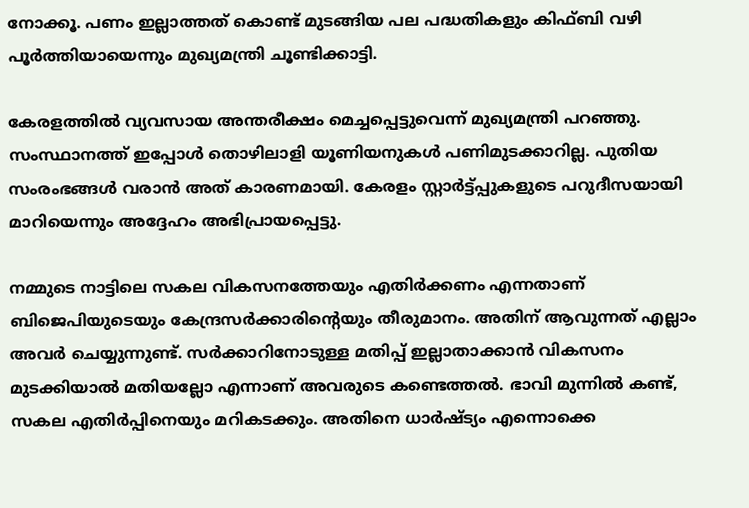നോക്കൂ. പണം ഇല്ലാത്തത് കൊണ്ട് മുടങ്ങിയ പല പദ്ധതികളും കിഫ്‌ബി വഴി പൂർത്തിയായെന്നും മുഖ്യമന്ത്രി ചൂണ്ടിക്കാട്ടി.

കേരളത്തിൽ വ്യവസായ അന്തരീക്ഷം മെച്ചപ്പെട്ടുവെന്ന് മുഖ്യമന്ത്രി പറഞ്ഞു. സംസ്ഥാനത്ത് ഇപ്പോൾ തൊഴിലാളി യൂണിയനുകൾ പണിമുടക്കാറില്ല. പുതിയ സംരംഭങ്ങൾ വരാൻ അത് കാരണമായി. കേരളം സ്റ്റാർട്ട്പ്പുകളുടെ പറുദീസയായി മാറിയെന്നും അദ്ദേഹം അഭിപ്രായപ്പെട്ടു.

നമ്മുടെ നാട്ടിലെ സകല വികസനത്തേയും എതിർക്കണം എന്നതാണ് ബിജെപിയുടെയും കേന്ദ്രസർക്കാരിന്റെയും തീരുമാനം. അതിന് ആവുന്നത് എല്ലാം അവർ ചെയ്യുന്നുണ്ട്. സർക്കാറിനോടുള്ള മതിപ്പ് ഇല്ലാതാക്കാൻ വികസനം മുടക്കിയാൽ മതിയല്ലോ എന്നാണ് അവരുടെ കണ്ടെത്തൽ. ഭാവി മുന്നിൽ കണ്ട്, സകല എതിർപ്പിനെയും മറികടക്കും. അതിനെ ധാർഷ്ട്യം എന്നൊക്കെ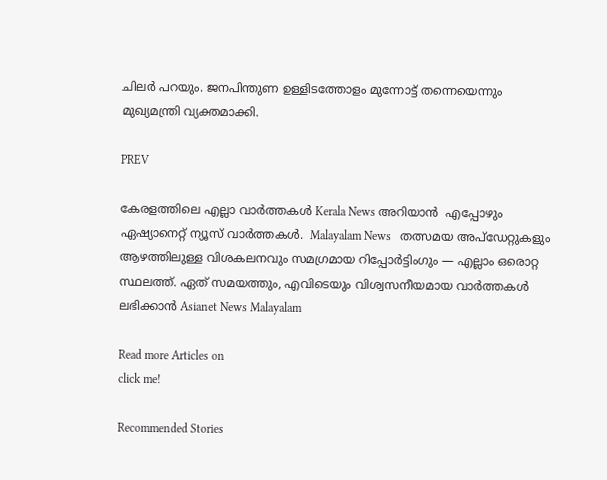ചിലർ പറയും. ജനപിന്തുണ ഉള്ളിടത്തോളം മുന്നോട്ട് തന്നെയെന്നും മുഖ്യമന്ത്രി വ്യക്തമാക്കി.

PREV

കേരളത്തിലെ എല്ലാ വാർത്തകൾ Kerala News അറിയാൻ  എപ്പോഴും ഏഷ്യാനെറ്റ് ന്യൂസ് വാർത്തകൾ.  Malayalam News   തത്സമയ അപ്‌ഡേറ്റുകളും ആഴത്തിലുള്ള വിശകലനവും സമഗ്രമായ റിപ്പോർട്ടിംഗും — എല്ലാം ഒരൊറ്റ സ്ഥലത്ത്. ഏത് സമയത്തും, എവിടെയും വിശ്വസനീയമായ വാർത്തകൾ ലഭിക്കാൻ Asianet News Malayalam

Read more Articles on
click me!

Recommended Stories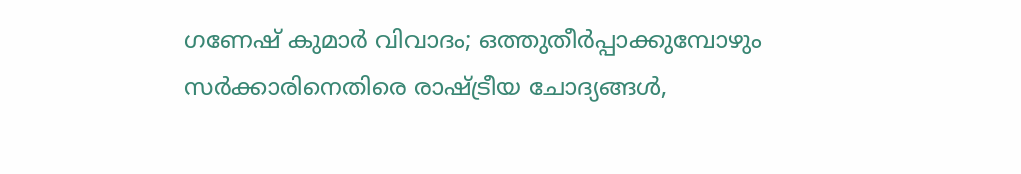ഗണേഷ് കുമാർ വിവാദം; ഒത്തുതീര്‍പ്പാക്കുമ്പോഴും സര്‍ക്കാരിനെതിരെ രാഷ്ട്രീയ ചോദ്യങ്ങള്‍,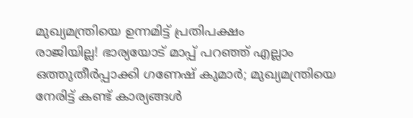മുഖ്യമന്ത്രിയെ ഉന്നമിട്ട് പ്രതിപക്ഷം
രാജിയില്ല! ഭാര്യയോട് മാപ്പ് പറഞ്ഞ് എല്ലാം ഒത്തുതീർപ്പാക്കി ഗണേഷ് കുമാര്‍; മുഖ്യമന്ത്രിയെ നേരിട്ട് കണ്ട് കാര്യങ്ങള്‍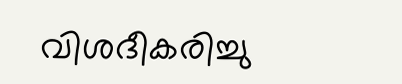വിശദീകരിച്ചു